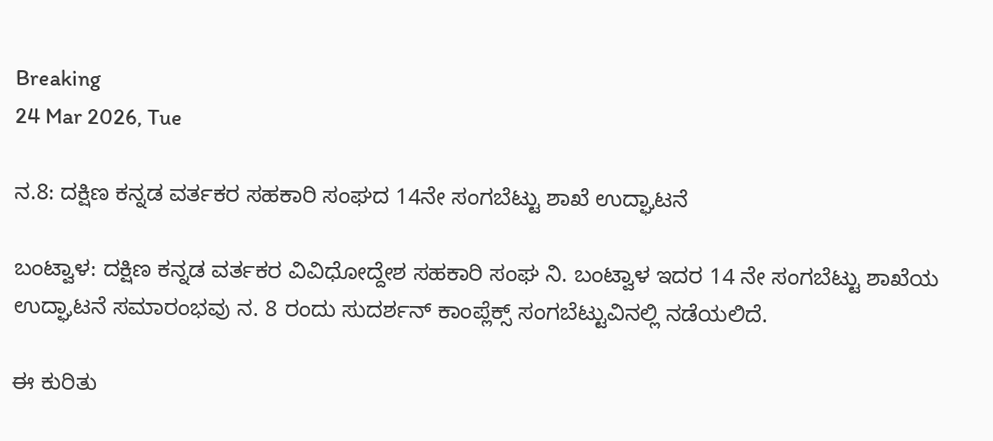Breaking
24 Mar 2026, Tue

ನ.8: ದಕ್ಷಿಣ ಕನ್ನಡ ವರ್ತಕರ ಸಹಕಾರಿ ಸಂಘದ 14ನೇ ಸಂಗಬೆಟ್ಟು ಶಾಖೆ ಉದ್ಘಾಟನೆ

ಬಂಟ್ವಾಳ: ದಕ್ಷಿಣ ಕನ್ನಡ ವರ್ತಕರ ವಿವಿಧೋದ್ದೇಶ ಸಹಕಾರಿ ಸಂಘ ನಿ. ಬಂಟ್ವಾಳ ಇದರ 14 ನೇ ಸಂಗಬೆಟ್ಟು ಶಾಖೆಯ ಉದ್ಘಾಟನೆ ಸಮಾರಂಭವು ನ. 8 ರಂದು ಸುದರ್ಶನ್ ಕಾಂಪ್ಲೆಕ್ಸ್ ಸಂಗಬೆಟ್ಟುವಿನಲ್ಲಿ ನಡೆಯಲಿದೆ.

ಈ ಕುರಿತು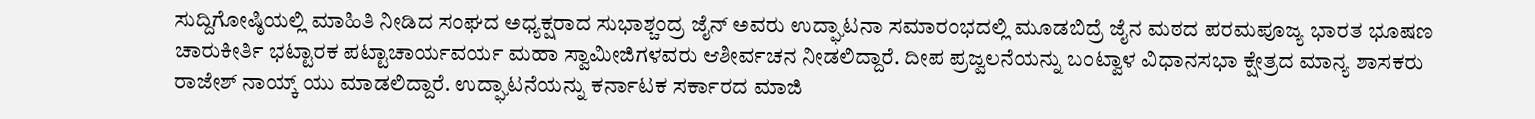ಸುದ್ದಿಗೋಷ್ಠಿಯಲ್ಲಿ ಮಾಹಿತಿ ನೀಡಿದ ಸಂಘದ ಅಧ್ಯಕ್ಷರಾದ ಸುಭಾಶ್ಚಂದ್ರ ಜೈನ್‌ ಅವರು ಉದ್ಘಾಟನಾ ಸಮಾರಂಭದಲ್ಲಿ ಮೂಡಬಿದ್ರೆ ಜೈನ ಮಠದ ಪರಮಪೂಜ್ಯ ಭಾರತ ಭೂಷಣ ಚಾರುಕೀರ್ತಿ ಭಟ್ಟಾರಕ ಪಟ್ಟಾಚಾರ್ಯವರ್ಯ ಮಹಾ ಸ್ವಾಮೀಜಿಗಳವರು ಆಶೀರ್ವಚನ ನೀಡಲಿದ್ದಾರೆ. ದೀಪ ಪ್ರಜ್ವಲನೆಯನ್ನು ಬಂಟ್ವಾಳ ವಿಧಾನಸಭಾ ಕ್ಷೇತ್ರದ ಮಾನ್ಯ ಶಾಸಕರು ರಾಜೇಶ್ ನಾಯ್ಕ್ ಯು ಮಾಡಲಿದ್ದಾರೆ. ಉದ್ಘಾಟನೆಯನ್ನು ಕರ್ನಾಟಕ ಸರ್ಕಾರದ ಮಾಜಿ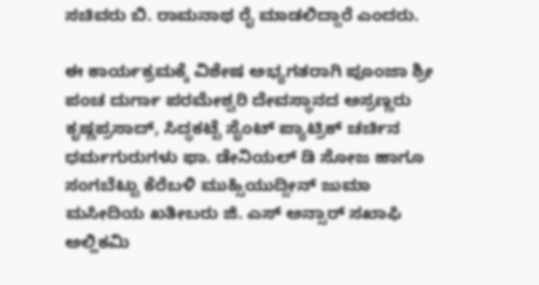ಸಚಿವರು ಬಿ. ರಾಮನಾಥ ರೈ ಮಾಡಲಿದ್ದಾರೆ ಎಂದರು.

ಈ ಕಾರ್ಯಕ್ರಮಕ್ಕೆ ವಿಶೇಷ ಅಭ್ಯಗತರಾಗಿ ಪೂಂಜಾ ಶ್ರೀ ಪಂಚ ದುರ್ಗಾ ಪರಮೇಶ್ವರಿ ದೇವಸ್ಥಾನದ ಅಸ್ರಣ್ಣರು ಕೃಷ್ಣಪ್ರಸಾದ್, ಸಿದ್ಧಕಟ್ಟೆ ಸೈಂಟ್ ಪ್ಯಾಟ್ರಿಕ್ ಚರ್ಚಿನ ಧರ್ಮಗುರುಗಳು ಫಾ. ಡೇನಿಯಲ್ ಡಿ ಸೋಜ ಹಾಗೂ ಸಂಗಬೆಟ್ಟು ಕೆರೆಬಳಿ ಮುಹ್ಸಿಯುದ್ದೀನ್ ಜುಮಾ ಮಸೀದಿಯ ಖತೀಬರು ಜಿ. ಎಸ್ ಅನ್ಸಾರ್ ಸಖಾಫಿ ಅಲ್ಹಿಕಮಿ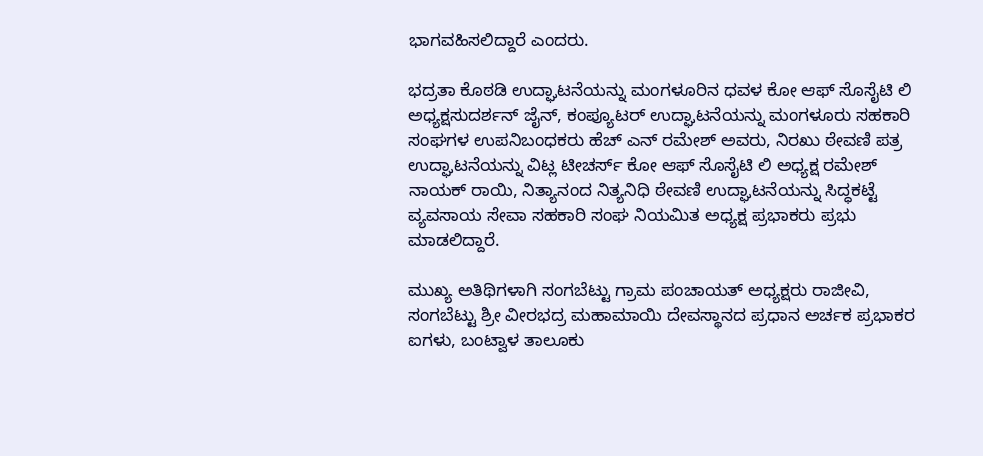ಭಾಗವಹಿಸಲಿದ್ದಾರೆ ಎಂದರು.

ಭದ್ರತಾ ಕೊಠಡಿ ಉದ್ಘಾಟನೆಯನ್ನು ಮಂಗಳೂರಿನ ಧವಳ ಕೋ ಆಫ್ ಸೊಸೈಟಿ ಲಿ ಅಧ್ಯಕ್ಷಸುದರ್ಶನ್ ಜೈನ್, ಕಂಪ್ಯೂಟರ್ ಉದ್ಘಾಟನೆಯನ್ನು ಮಂಗಳೂರು ಸಹಕಾರಿ ಸಂಘಗಳ ಉಪನಿಬಂಧಕರು ಹೆಚ್ ಎನ್ ರಮೇಶ್ ಅವರು, ನಿರಖು ಠೇವಣಿ ಪತ್ರ ಉದ್ಘಾಟನೆಯನ್ನು ವಿಟ್ಲ ಟೀಚರ್ಸ್ ಕೋ ಆಫ್ ಸೊಸೈಟಿ ಲಿ ಅಧ್ಯಕ್ಷ ರಮೇಶ್ ನಾಯಕ್ ರಾಯಿ, ನಿತ್ಯಾನಂದ ನಿತ್ಯನಿಧಿ ಠೇವಣಿ ಉದ್ಘಾಟನೆಯನ್ನು ಸಿದ್ಧಕಟ್ಟೆ ವ್ಯವಸಾಯ ಸೇವಾ ಸಹಕಾರಿ ಸಂಘ ನಿಯಮಿತ ಅಧ್ಯಕ್ಷ ಪ್ರಭಾಕರು ಪ್ರಭು ಮಾಡಲಿದ್ದಾರೆ.

ಮುಖ್ಯ ಅತಿಥಿಗಳಾಗಿ ಸಂಗಬೆಟ್ಟು ಗ್ರಾಮ ಪಂಚಾಯತ್ ಅಧ್ಯಕ್ಷರು ರಾಜೀವಿ, ಸಂಗಬೆಟ್ಟು ಶ್ರೀ ವೀರಭದ್ರ ಮಹಾಮಾಯಿ ದೇವಸ್ಥಾನದ ಪ್ರಧಾನ ಅರ್ಚಕ ಪ್ರಭಾಕರ ಐಗಳು, ಬಂಟ್ವಾಳ ತಾಲೂಕು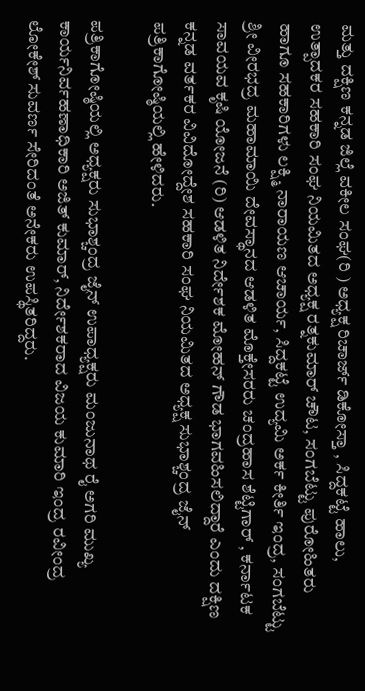ಮತ್ತು ದಕ್ಷಿಣ ಕನ್ನಡ ಜಿಲ್ಲೆ ವಕೀಲ ಸಂಘ(ರಿ ) ಅಧ್ಯಕ್ಷ ರಿಚಾರ್ಜ್ ಡಿಕೋಸ್ತಾ , ಸಿದ್ದಕಟ್ಟೆ ಹಾಲು, ಉತ್ಪಾದಕರ ಸಹಕಾರಿ ಸಂಘ ನಿಯಮಿತದ ಅಧ್ಯಕ್ಷ ರತ್ನಕುಮಾರ್ ಚೌಟ, ಸಂಗಬೆಟ್ಟು ಪುರೋಹಿತರು ಹಾಗೂ ಸಹಕಾರಿಗಳು ಲಕ್ಷ್ಮಿ ನಾರಾಯಣ ಆಚಾರ್ಯ, ಸಿದ್ದಕಟ್ಟೆ ಉದ್ಯಮಿ ಅರ್ಕ ಕೀರ್ತಿ ಇಂದ್ರ, ಸಂಗಬೆಟ್ಟು ಶ್ರೀ ವೀರಭದ್ರ ಮಹಾಮಾಯಿ ದೇವಸ್ಥಾನದ ಆಡಳಿತ ಮೊಕ್ತೇಸರರು ಚಂದ್ರಹಾಸ ಶೆಟ್ಟಿಗಾರ್ , ಕರ್ನಾಟಕ ಸಾವಯವ ಕೃಷಿ ಯೋಜನೆ (ರಿ) ಆಡಳಿತ ನಿರ್ದೇಶಕ ಮೋಹನ್ ಗೌಡ ಭಾಗವಹಿಸಲಿದ್ದಾರೆ ಎಂದು ದಕ್ಷಿಣ ಕನ್ನಡ ವರ್ತಕರ ವಿವಿದೋದ್ದೇಶ ಸಹಕಾರಿ ಸಂಘ ನಿಯಮಿತದ ಅಧ್ಯಕ್ಷ ಸುಭಾಶ್ಚಂದ್ರ ಜೈನ್ ಪತ್ರಿಕಾಗೋಷ್ಠಿಯಲ್ಲಿ ಹೇಳಿದರು.

ಪತ್ರಿಕಾಗೋಷ್ಠಿಯಲ್ಲಿ ಅಧ್ಯಕ್ಷರು ಸುಭಾಶ್ಚಂದ್ರ ಜೈನ್ ಉಪಾಧ್ಯಕ್ಷರು ಮಂಜುನಾಥ ರೈ ಅಗರಿ ಮುಖ್ಯ ಕಾರ್ಯನಿರ್ವಹಣಾಧಿಕಾರಿ ಅಜಿತ್ ಕುಮಾರ್, ನಿರ್ದೇಶಕರಾದ ವಿಜಯ ಕುಮಾರಿ ಇಂದ್ರ ರವೀಂದ್ರ ಲೋಕೇಶ್ ಸುವರ್ಣ ಸೇರಿದಂತೆ ಅನೇಕರು ಉಪಸ್ಥಿತರಿದ್ದರು.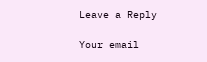Leave a Reply

Your email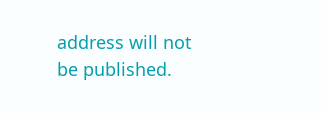address will not be published.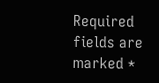Required fields are marked *